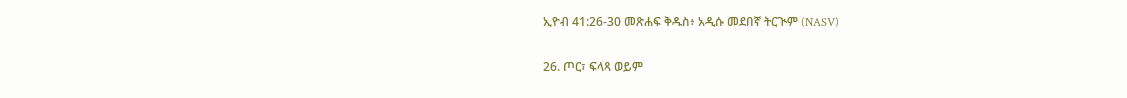ኢዮብ 41:26-30 መጽሐፍ ቅዱስ፥ አዲሱ መደበኛ ትርጒም (NASV)

26. ጦር፣ ፍላጻ ወይም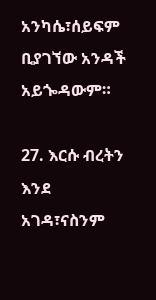አንካሴ፣ሰይፍም ቢያገኘው አንዳች አይጐዳውም።

27. እርሱ ብረትን እንደ አገዳ፣ናስንም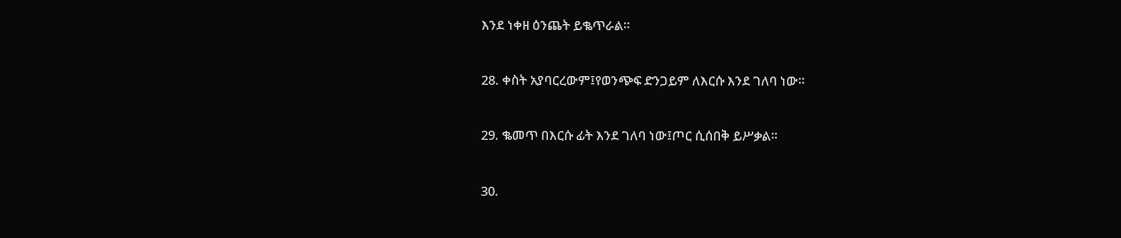እንደ ነቀዘ ዕንጨት ይቈጥራል።

28. ቀስት አያባርረውም፤የወንጭፍ ድንጋይም ለእርሱ እንደ ገለባ ነው።

29. ቈመጥ በእርሱ ፊት እንደ ገለባ ነው፤ጦር ሲሰበቅ ይሥቃል።

30.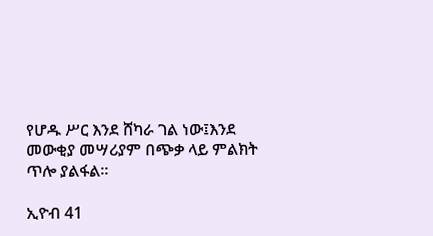የሆዱ ሥር እንደ ሸካራ ገል ነው፤እንደ መውቂያ መሣሪያም በጭቃ ላይ ምልክት ጥሎ ያልፋል።

ኢዮብ 41